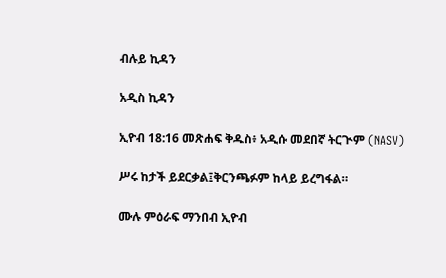ብሉይ ኪዳን

አዲስ ኪዳን

ኢዮብ 18:16 መጽሐፍ ቅዱስ፥ አዲሱ መደበኛ ትርጒም (NASV)

ሥሩ ከታች ይደርቃል፤ቅርንጫፉም ከላይ ይረግፋል።

ሙሉ ምዕራፍ ማንበብ ኢዮብ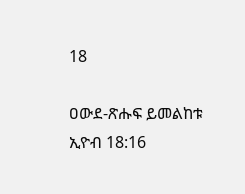18

ዐውደ-ጽሑፍ ይመልከቱ ኢዮብ 18:16